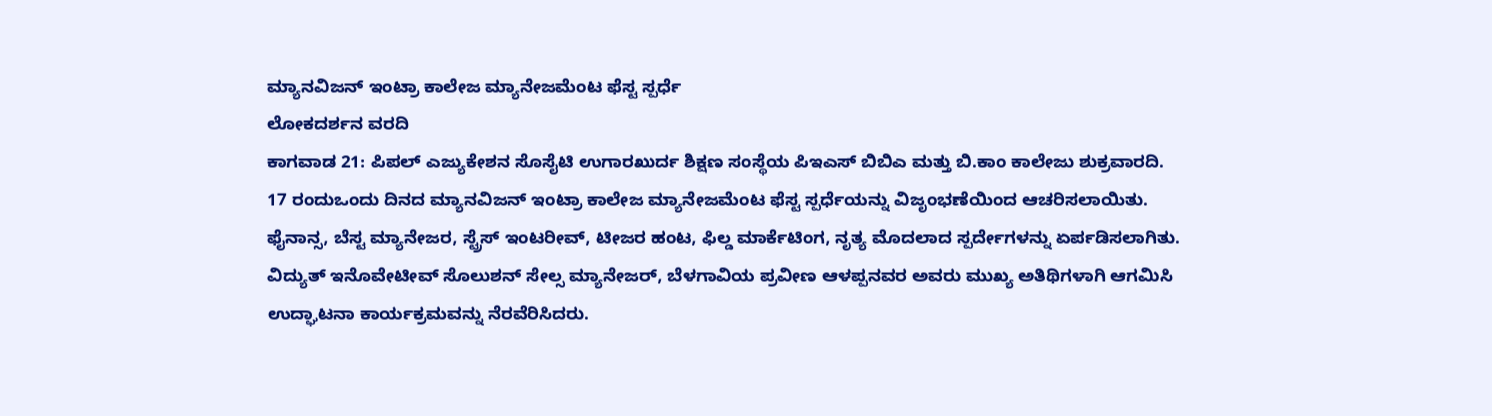ಮ್ಯಾನವಿಜನ್ ಇಂಟ್ರಾ ಕಾಲೇಜ ಮ್ಯಾನೇಜಮೆಂಟ ಫೆಸ್ಟ ಸ್ಪರ್ಧೆ
ಲೋಕದರ್ಶನ ವರದಿ
ಕಾಗವಾಡ 21: ಪಿಪಲ್ ಎಜ್ಯುಕೇಶನ ಸೊಸೈಟಿ ಉಗಾರಖುರ್ದ ಶಿಕ್ಷಣ ಸಂಸ್ಥೆಯ ಪಿಇಎಸ್ ಬಿಬಿಎ ಮತ್ತು ಬಿ.ಕಾಂ ಕಾಲೇಜು ಶುಕ್ರವಾರದಿ. 17 ರಂದುಒಂದು ದಿನದ ಮ್ಯಾನವಿಜನ್ ಇಂಟ್ರಾ ಕಾಲೇಜ ಮ್ಯಾನೇಜಮೆಂಟ ಫೆಸ್ಟ ಸ್ಪರ್ಧೆಯನ್ನು ವಿಜೃಂಭಣೆಯಿಂದ ಆಚರಿಸಲಾಯಿತು. ಫೈನಾನ್ಸ, ಬೆಸ್ಟ ಮ್ಯಾನೇಜರ, ಸ್ಟ್ರೆಸ್ ಇಂಟರೀವ್, ಟೀಜರ ಹಂಟ, ಫಿಲ್ಡ ಮಾರ್ಕೆಟಿಂಗ, ನೃತ್ಯ ಮೊದಲಾದ ಸ್ಪರ್ದೇಗಳನ್ನು ಏರ್ಪಡಿಸಲಾಗಿತು. ವಿದ್ಯುತ್ ಇನೊವೇಟೀವ್ ಸೊಲುಶನ್ ಸೇಲ್ಸ ಮ್ಯಾನೇಜರ್, ಬೆಳಗಾವಿಯ ಪ್ರವೀಣ ಆಳಪ್ಪನವರ ಅವರು ಮುಖ್ಯ ಅತಿಥಿಗಳಾಗಿ ಆಗಮಿಸಿ ಉದ್ಘಾಟನಾ ಕಾರ್ಯಕ್ರಮವನ್ನು ನೆರವೆರಿಸಿದರು.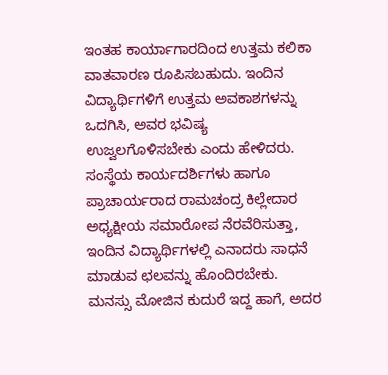ಇಂತಹ ಕಾರ್ಯಾಗಾರದಿಂದ ಉತ್ತಮ ಕಲಿಕಾ ವಾತವಾರಣ ರೂಪಿಸಬಹುದು. ಇಂದಿನ ವಿದ್ಯಾರ್ಥಿಗಳಿಗೆ ಉತ್ತಮ ಅವಕಾಶಗಳನ್ನು ಒದಗಿಸಿ, ಅವರ ಭವಿಷ್ಯ ಉಜ್ವಲಗೊಳಿಸಬೇಕು ಎಂದು ಹೇಳಿದರು.
ಸಂಸ್ಥೆಯ ಕಾರ್ಯದರ್ಶಿಗಳು ಹಾಗೂ ಪ್ರಾಚಾರ್ಯರಾದ ರಾಮಚಂದ್ರ ಕಿಲ್ಲೇದಾರ ಅಧ್ಯಕ್ಷೀಯ ಸಮಾರೋಪ ನೆರವೆರಿಸುತ್ತಾ, ಇಂದಿನ ವಿದ್ಯಾರ್ಥಿಗಳಲ್ಲಿ ಎನಾದರು ಸಾಧನೆ ಮಾಡುವ ಛಲವನ್ನು ಹೊಂದಿರಬೇಕು. ಮನಸ್ಸು ಮೋಜಿನ ಕುದುರೆ ಇದ್ದ ಹಾಗೆ, ಅದರ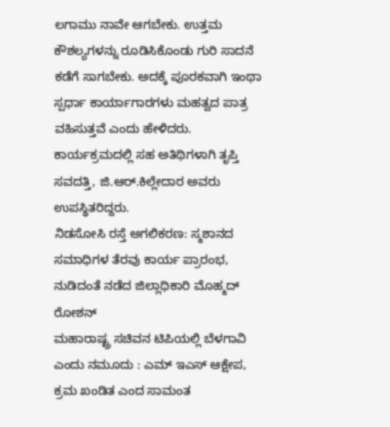ಲಗಾಮು ನಾವೇ ಆಗಬೇಕು. ಉತ್ತಮ ಕೌಶಲ್ಯಗಳನ್ನು ರೂಡಿಸಿಕೊಂಡು ಗುರಿ ಸಾದನೆ ಕಡೆಗೆ ಸಾಗಬೇಕು. ಅದಕ್ಕೆ ಪೂರಕವಾಗಿ ಇಂಥಾ ಸ್ಪರ್ಧಾ ಕಾರ್ಯಾಗಾರಗಳು ಮಹತ್ವದ ಪಾತ್ರ ವಹಿಸುತ್ತವೆ ಎಂದು ಹೇಳಿದರು.
ಕಾರ್ಯಕ್ರಮದಲ್ಲಿ ಸಹ ಅತಿಥಿಗಳಾಗಿ ತೃಪ್ತಿ ಸವದತ್ತಿ, ಜಿ.ಆರ್.ಕಿಲ್ಲೇದಾರ ಅವರು ಉಪಸ್ಥಿತರಿದ್ದರು.
ನಿಡಸೋಸಿ ರಸ್ತೆ ಅಗಲಿಕರಣ: ಸ್ಮಶಾನದ ಸಮಾಧಿಗಳ ತೆರವು ಕಾರ್ಯ ಪ್ರಾರಂಭ, ನುಡಿದಂತೆ ನಡೆದ ಜಿಲ್ಲಾಧಿಕಾರಿ ಮೊಹ್ಮದ್ ರೋಶನ್
ಮಹಾರಾಷ್ಟ್ರ ಸಚಿವನ ಟಿಪಿಯಲ್ಲಿ ಬೆಳಗಾವಿ ಎಂದು ನಮೂದು : ಎಮ್ ಇಎಸ್ ಆಕ್ಷೇಪ, ಕ್ರಮ ಖಂಡಿತ ಎಂದ ಸಾಮಂತ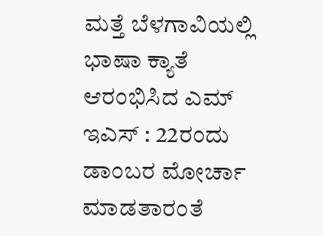ಮತ್ತೆ ಬೆಳಗಾವಿಯಲ್ಲಿ ಭಾಷಾ ಕ್ಯಾತೆ ಆರಂಭಿಸಿದ ಎಮ್ ಇಎಸ್ : 22ರಂದು ಡಾಂಬರ ಮೋರ್ಚಾ ಮಾಡತಾರಂತೆ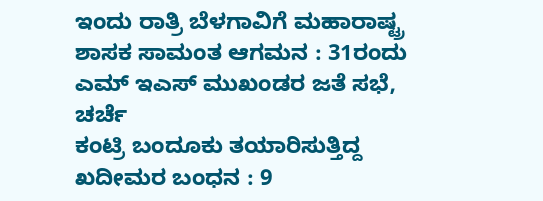ಇಂದು ರಾತ್ರಿ ಬೆಳಗಾವಿಗೆ ಮಹಾರಾಷ್ಟ್ರ ಶಾಸಕ ಸಾಮಂತ ಆಗಮನ : 31ರಂದು ಎಮ್ ಇಎಸ್ ಮುಖಂಡರ ಜತೆ ಸಭೆ, ಚರ್ಚೆ
ಕಂಟ್ರಿ ಬಂದೂಕು ತಯಾರಿಸುತ್ತಿದ್ದ ಖದೀಮರ ಬಂಧನ : 9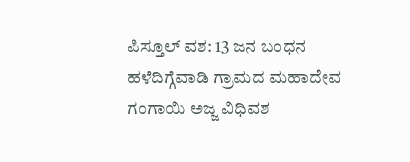ಪಿಸ್ತೂಲ್ ವಶ: 13 ಜನ ಬಂಧನ
ಹಳೆದಿಗ್ಗೆವಾಡಿ ಗ್ರಾಮದ ಮಹಾದೇವ ಗಂಗಾಯಿ ಅಜ್ಜ ವಿಧಿವಶ